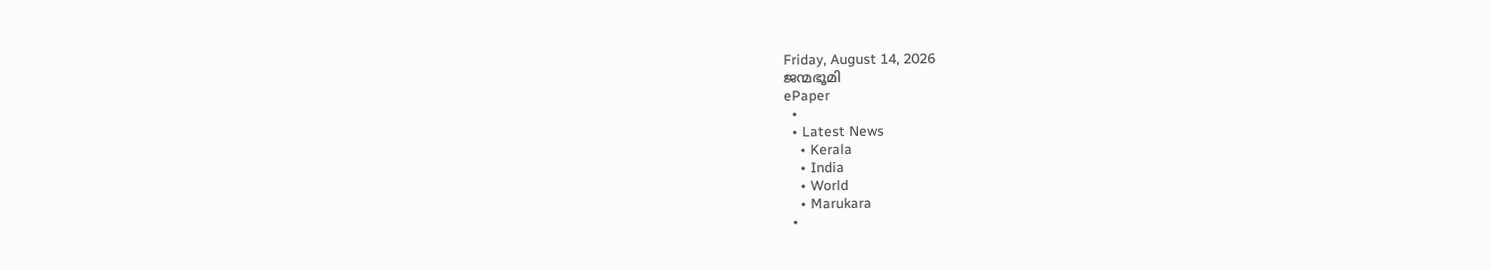Friday, August 14, 2026
ജന്മഭൂമി
ePaper
  •
  • Latest News
    • Kerala
    • India
    • World
    • Marukara
  •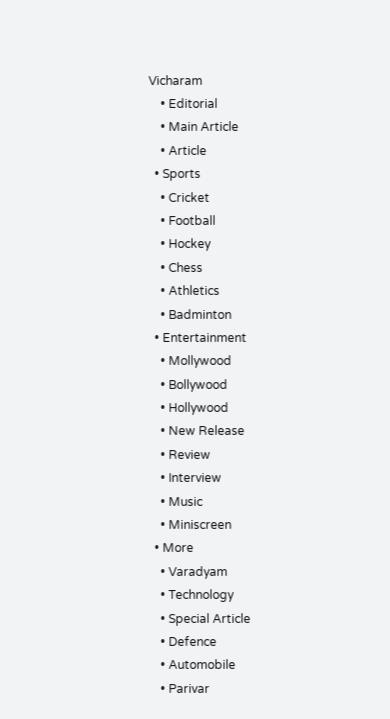Vicharam
    • Editorial
    • Main Article
    • Article
  • Sports
    • Cricket
    • Football
    • Hockey
    • Chess
    • Athletics
    • Badminton
  • Entertainment
    • Mollywood
    • Bollywood
    • Hollywood
    • New Release
    • Review
    • Interview
    • Music
    • Miniscreen
  • More
    • Varadyam
    • Technology
    • Special Article
    • Defence
    • Automobile
    • Parivar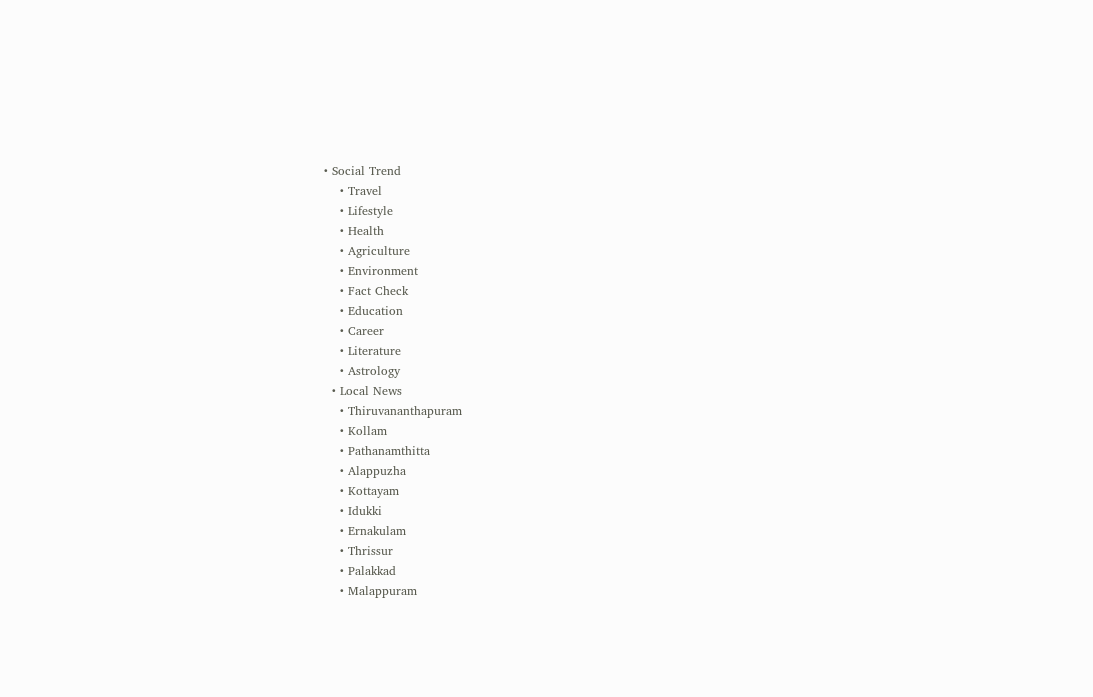• Social Trend
    • Travel
    • Lifestyle
    • Health
    • Agriculture
    • Environment
    • Fact Check
    • Education
    • Career
    • Literature
    • Astrology
  • Local News
    • Thiruvananthapuram
    • Kollam
    • Pathanamthitta
    • Alappuzha
    • Kottayam
    • Idukki
    • Ernakulam
    • Thrissur
    • Palakkad
    • Malappuram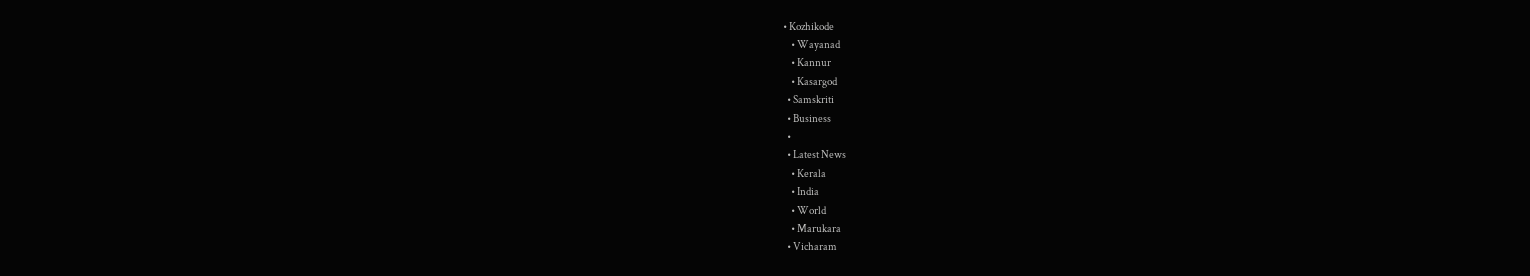• Kozhikode
    • Wayanad
    • Kannur
    • Kasargod
  • Samskriti
  • Business
  •
  • Latest News
    • Kerala
    • India
    • World
    • Marukara
  • Vicharam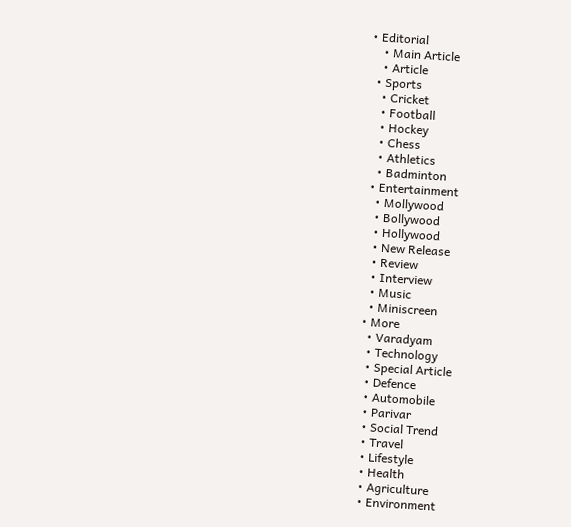• Editorial
    • Main Article
    • Article
  • Sports
    • Cricket
    • Football
    • Hockey
    • Chess
    • Athletics
    • Badminton
  • Entertainment
    • Mollywood
    • Bollywood
    • Hollywood
    • New Release
    • Review
    • Interview
    • Music
    • Miniscreen
  • More
    • Varadyam
    • Technology
    • Special Article
    • Defence
    • Automobile
    • Parivar
    • Social Trend
    • Travel
    • Lifestyle
    • Health
    • Agriculture
    • Environment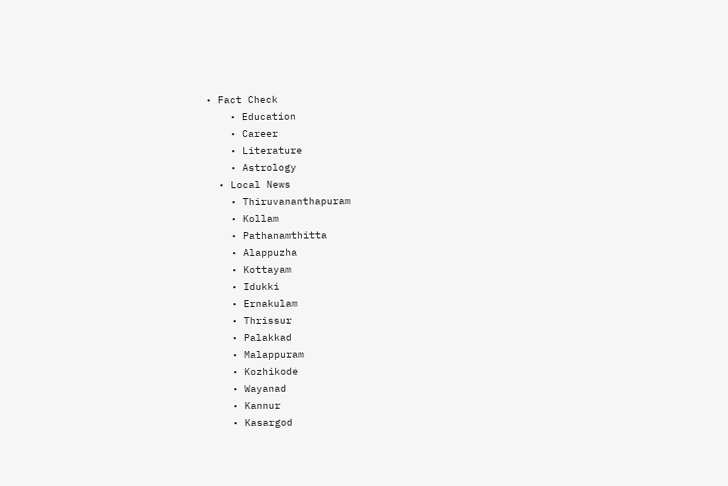• Fact Check
    • Education
    • Career
    • Literature
    • Astrology
  • Local News
    • Thiruvananthapuram
    • Kollam
    • Pathanamthitta
    • Alappuzha
    • Kottayam
    • Idukki
    • Ernakulam
    • Thrissur
    • Palakkad
    • Malappuram
    • Kozhikode
    • Wayanad
    • Kannur
    • Kasargod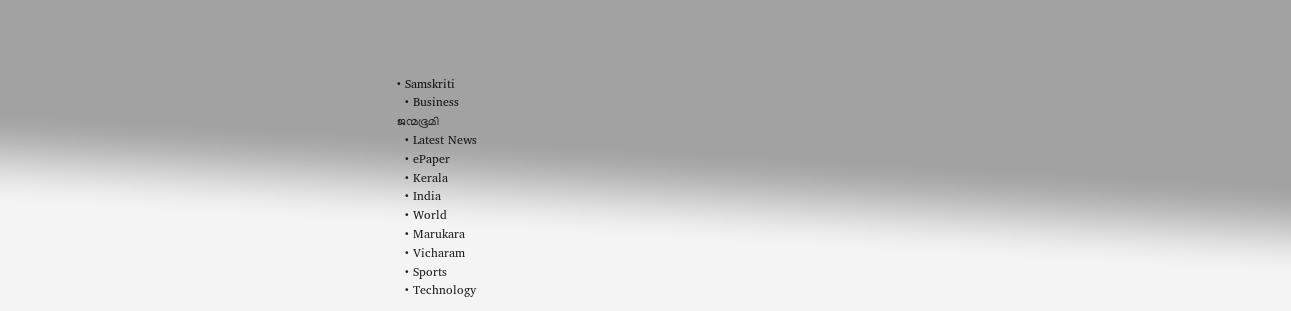• Samskriti
  • Business
ജന്മഭൂമി
  • Latest News
  • ePaper
  • Kerala
  • India
  • World
  • Marukara
  • Vicharam
  • Sports
  • Technology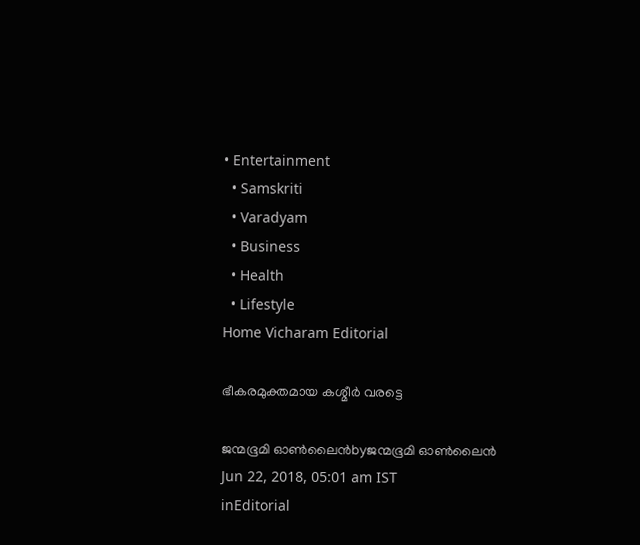• Entertainment
  • Samskriti
  • Varadyam
  • Business
  • Health
  • Lifestyle
Home Vicharam Editorial

ഭീകരമുക്തമായ കശ്മീര്‍ വരട്ടെ

ജന്മഭൂമി ഓണ്‍ലൈന്‍byജന്മഭൂമി ഓണ്‍ലൈന്‍
Jun 22, 2018, 05:01 am IST
inEditorial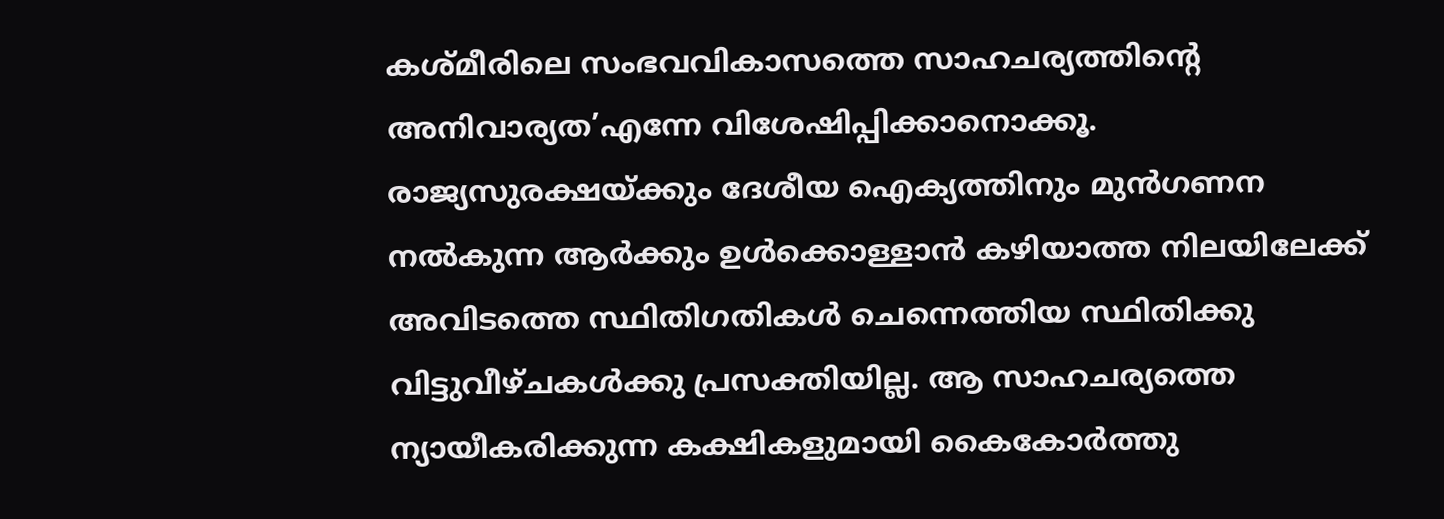കശ്മീരിലെ സംഭവവികാസത്തെ സാഹചര്യത്തിന്റെ അനിവാര്യത’എന്നേ വിശേഷിപ്പിക്കാനൊക്കൂ. രാജ്യസുരക്ഷയ്‌ക്കും ദേശീയ ഐക്യത്തിനും മുന്‍ഗണന നല്‍കുന്ന ആര്‍ക്കും ഉള്‍ക്കൊള്ളാന്‍ കഴിയാത്ത നിലയിലേക്ക് അവിടത്തെ സ്ഥിതിഗതികള്‍ ചെന്നെത്തിയ സ്ഥിതിക്കു വിട്ടുവീഴ്ചകള്‍ക്കു പ്രസക്തിയില്ല. ആ സാഹചര്യത്തെ ന്യായീകരിക്കുന്ന കക്ഷികളുമായി കൈകോര്‍ത്തു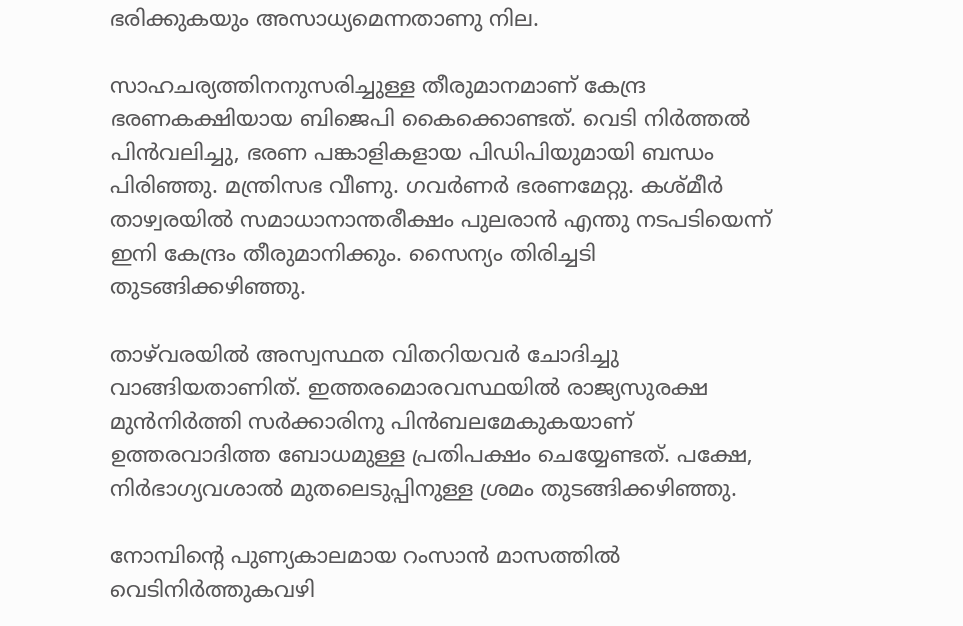ഭരിക്കുകയും അസാധ്യമെന്നതാണു നില.

സാഹചര്യത്തിനനുസരിച്ചുള്ള തീരുമാനമാണ് കേന്ദ്ര ഭരണകക്ഷിയായ ബിജെപി കൈക്കൊണ്ടത്. വെടി നിര്‍ത്തല്‍ പിന്‍വലിച്ചു, ഭരണ പങ്കാളികളായ പിഡിപിയുമായി ബന്ധം പിരിഞ്ഞു. മന്ത്രിസഭ വീണു. ഗവര്‍ണര്‍ ഭരണമേറ്റു. കശ്മീര്‍ താഴ്വരയില്‍ സമാധാനാന്തരീക്ഷം പുലരാന്‍ എന്തു നടപടിയെന്ന് ഇനി കേന്ദ്രം തീരുമാനിക്കും. സൈന്യം തിരിച്ചടി തുടങ്ങിക്കഴിഞ്ഞു.

താഴ്‌വരയില്‍ അസ്വസ്ഥത വിതറിയവര്‍ ചോദിച്ചു വാങ്ങിയതാണിത്. ഇത്തരമൊരവസ്ഥയില്‍ രാജ്യസുരക്ഷ മുന്‍നിര്‍ത്തി സര്‍ക്കാരിനു പിന്‍ബലമേകുകയാണ് ഉത്തരവാദിത്ത ബോധമുള്ള പ്രതിപക്ഷം ചെയ്യേണ്ടത്. പക്ഷേ, നിര്‍ഭാഗ്യവശാല്‍ മുതലെടുപ്പിനുള്ള ശ്രമം തുടങ്ങിക്കഴിഞ്ഞു.

നോമ്പിന്റെ പുണ്യകാലമായ റംസാന്‍ മാസത്തില്‍ വെടിനിര്‍ത്തുകവഴി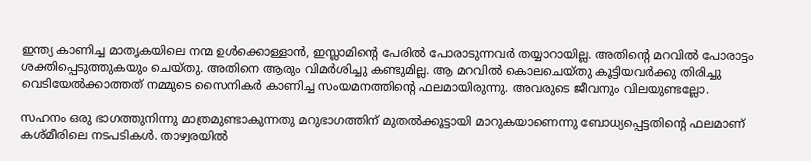ഇന്ത്യ കാണിച്ച മാതൃകയിലെ നന്മ ഉള്‍ക്കൊള്ളാന്‍, ഇസ്ലാമിന്റെ പേരില്‍ പോരാടുന്നവര്‍ തയ്യാറായില്ല. അതിന്റെ മറവില്‍ പോരാട്ടം ശക്തിപ്പെടുത്തുകയും ചെയ്തു. അതിനെ ആരും വിമര്‍ശിച്ചു കണ്ടുമില്ല. ആ മറവില്‍ കൊലചെയ്തു കൂട്ടിയവര്‍ക്കു തിരിച്ചു വെടിയേല്‍ക്കാത്തത് നമ്മുടെ സൈനികര്‍ കാണിച്ച സംയമനത്തിന്റെ ഫലമായിരുന്നു. അവരുടെ ജീവനും വിലയുണ്ടല്ലോ.

സഹനം ഒരു ഭാഗത്തുനിന്നു മാത്രമുണ്ടാകുന്നതു മറുഭാഗത്തിന് മുതല്‍ക്കൂട്ടായി മാറുകയാണെന്നു ബോധ്യപ്പെട്ടതിന്റെ ഫലമാണ് കശ്മീരിലെ നടപടികള്‍. താഴ്വരയില്‍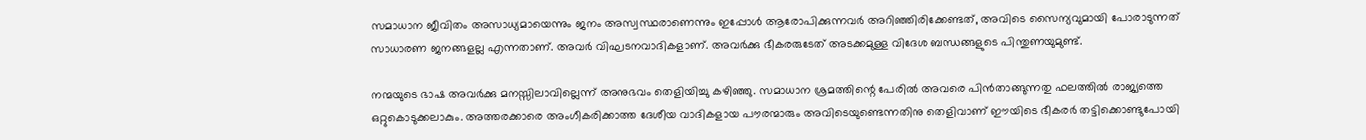സമാധാന ജീവിതം അസാധ്യമായെന്നും ജനം അസ്വസ്ഥരാണെന്നും ഇപ്പോള്‍ ആരോപിക്കുന്നവര്‍ അറിഞ്ഞിരിക്കേണ്ടത്, അവിടെ സൈന്യവുമായി പോരാടുന്നത് സാധാരണ ജനങ്ങളല്ല എന്നതാണ്. അവര്‍ വിഘടനവാദികളാണ്. അവര്‍ക്കു ഭീകരരുടേത് അടക്കമുള്ള വിദേശ ബന്ധങ്ങളുടെ പിന്തുണയുമുണ്ട്.

നന്മയുടെ ഭാഷ അവര്‍ക്കു മനസ്സിലാവില്ലെന്ന് അനുഭവം തെളിയിച്ചു കഴിഞ്ഞു. സമാധാന ശ്രമത്തിന്റെ പേരില്‍ അവരെ പിന്‍താങ്ങുന്നതു ഫലത്തില്‍ രാജ്യത്തെ ഒറ്റുകൊടുക്കലാകും. അത്തരക്കാരെ അംഗീകരിക്കാത്ത ദേശീയ വാദികളായ പൗരന്മാരും അവിടെയുണ്ടെന്നതിനു തെളിവാണ് ഈയിടെ ഭീകരര്‍ തട്ടിക്കൊണ്ടുപോയി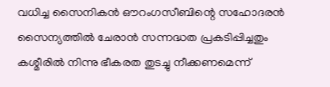വധിച്ച സൈനികന്‍ ഔറംഗസീബിന്റെ സഹോദരന്‍ സൈന്യത്തില്‍ ചേരാന്‍ സന്നദ്ധത പ്രകടിപ്പിച്ചതും കശ്മീരില്‍ നിന്നു ഭീകരത തുടച്ചു നീക്കണമെന്ന്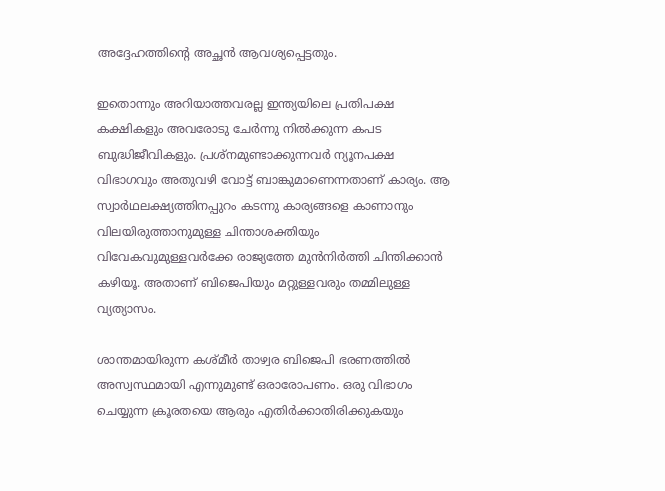അദ്ദേഹത്തിന്റെ അച്ഛന്‍ ആവശ്യപ്പെട്ടതും.

ഇതൊന്നും അറിയാത്തവരല്ല ഇന്ത്യയിലെ പ്രതിപക്ഷ കക്ഷികളും അവരോടു ചേര്‍ന്നു നില്‍ക്കുന്ന കപട ബുദ്ധിജീവികളും. പ്രശ്നമുണ്ടാക്കുന്നവര്‍ ന്യൂനപക്ഷ വിഭാഗവും അതുവഴി വോട്ട് ബാങ്കുമാണെന്നതാണ് കാര്യം. ആ സ്വാര്‍ഥലക്ഷ്യത്തിനപ്പുറം കടന്നു കാര്യങ്ങളെ കാണാനും വിലയിരുത്താനുമുള്ള ചിന്താശക്തിയും വിവേകവുമുള്ളവര്‍ക്കേ രാജ്യത്തേ മുന്‍നിര്‍ത്തി ചിന്തിക്കാന്‍ കഴിയൂ. അതാണ് ബിജെപിയും മറ്റുള്ളവരും തമ്മിലുള്ള വ്യത്യാസം.

ശാന്തമായിരുന്ന കശ്മീര്‍ താഴ്വര ബിജെപി ഭരണത്തില്‍ അസ്വസ്ഥമായി എന്നുമുണ്ട് ഒരാരോപണം. ഒരു വിഭാഗം ചെയ്യുന്ന ക്രൂരതയെ ആരും എതിര്‍ക്കാതിരിക്കുകയും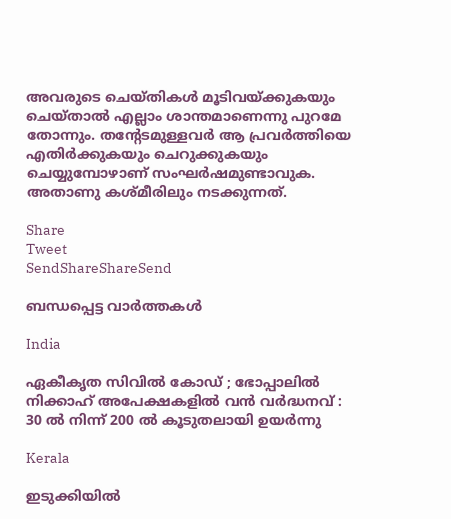അവരുടെ ചെയ്തികള്‍ മൂടിവയ്‌ക്കുകയും ചെയ്താല്‍ എല്ലാം ശാന്തമാണെന്നു പുറമേ തോന്നും. തന്റേടമുള്ളവര്‍ ആ പ്രവര്‍ത്തിയെ എതിര്‍ക്കുകയും ചെറുക്കുകയും ചെയ്യുമ്പോഴാണ് സംഘര്‍ഷമുണ്ടാവുക. അതാണു കശ്മീരിലും നടക്കുന്നത്.

Share
Tweet
SendShareShareSend

ബന്ധപ്പെട്ട വാര്‍ത്തകള്‍

India

ഏകീകൃത സിവിൽ കോഡ് ; ഭോപ്പാലിൽ നിക്കാഹ് അപേക്ഷകളിൽ വൻ വർദ്ധനവ് : 30 ൽ നിന്ന് 200 ൽ കൂടുതലായി ഉയർന്നു

Kerala

ഇടുക്കിയില്‍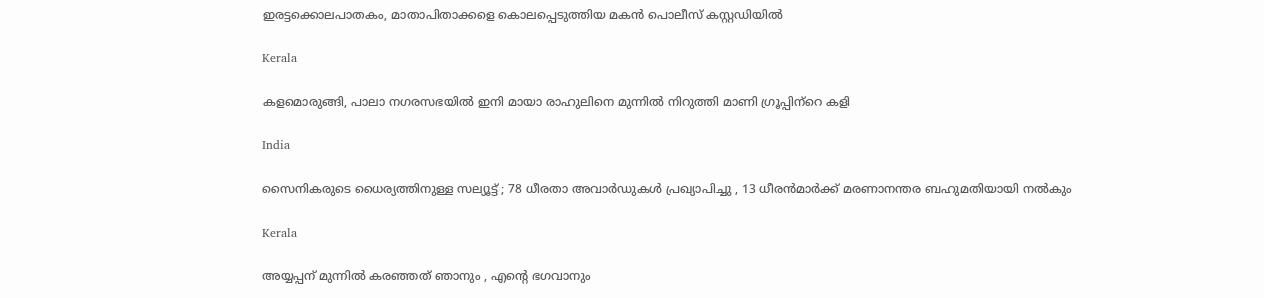ഇരട്ടക്കൊലപാതകം, മാതാപിതാക്കളെ കൊലപ്പെടുത്തിയ മകന്‍ പൊലീസ് കസ്റ്റഡിയില്‍

Kerala

കളമൊരുങ്ങി, പാലാ നഗരസഭയില്‍ ഇനി മായാ രാഹുലിനെ മുന്നില്‍ നിറുത്തി മാണി ഗ്രൂപ്പിന്‌റെ കളി

India

സൈനികരുടെ ധൈര്യത്തിനുള്ള സല്യൂട്ട് ; 78 ധീരതാ അവാർഡുകൾ പ്രഖ്യാപിച്ചു , 13 ധീരൻമാർക്ക് മരണാനന്തര ബഹുമതിയായി നൽകും

Kerala

അയ്യപ്പന് മുന്നിൽ കരഞ്ഞത് ഞാനും , എന്റെ ഭഗവാനും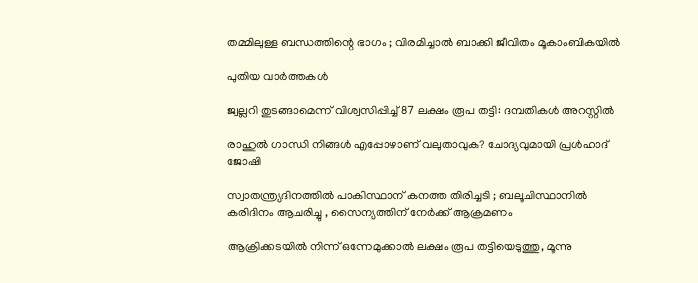തമ്മിലുള്ള ബന്ധത്തിന്റെ ഭാഗം ; വിരമിച്ചാൽ ബാക്കി ജീവിതം മൂകാംബികയിൽ

പുതിയ വാര്‍ത്തകള്‍

ജ്വല്ലറി തുടങ്ങാമെന്ന് വിശ്വസിപ്പിച്ച് 87 ലക്ഷം രൂപ തട്ടി: ദമ്പതികള്‍ അറസ്റ്റില്‍

രാഹുല്‍ ഗാന്ധി നിങ്ങള്‍ എപ്പോഴാണ് വലുതാവുക? ചോദ്യവുമായി പ്രള്‍ഹാദ് ജോഷി

സ്വാതന്ത്ര്യദിനത്തിൽ പാകിസ്ഥാന് കനത്ത തിരിച്ചടി ; ബലൂചിസ്ഥാനിൽ കരിദിനം ആചരിച്ചു , സൈന്യത്തിന് നേർക്ക് ആക്രമണം

ആക്രിക്കടയില്‍ നിന്ന് ഒന്നേമുക്കാല്‍ ലക്ഷം രൂപ തട്ടിയെടുത്തു, മൂന്നു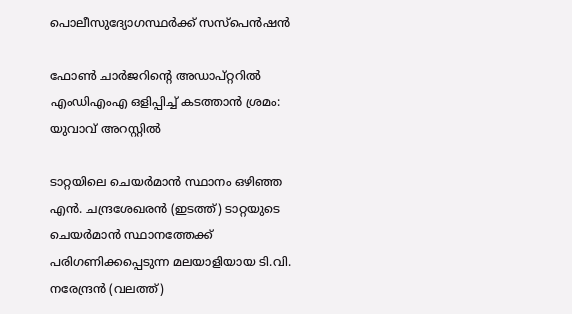പൊലീസുദ്യോഗസ്ഥര്‍ക്ക് സസ്‌പെന്‍ഷന്‍

ഫോണ്‍ ചാര്‍ജറിന്റെ അഡാപ്റ്ററില്‍ എംഡിഎംഎ ഒളിപ്പിച്ച് കടത്താന്‍ ശ്രമം: യുവാവ് അറസ്റ്റില്‍

ടാറ്റയിലെ ചെയര്‍മാന്‍ സ്ഥാനം ഒഴിഞ്ഞ എന്‍. ചന്ദ്രശേഖരന്‍ (ഇടത്ത്) ടാറ്റയുടെ ചെയര്‍മാന്‍ സ്ഥാനത്തേക്ക് പരിഗണിക്കപ്പെടുന്ന മലയാളിയായ ടി.വി. നരേന്ദ്രന്‍ (വലത്ത്)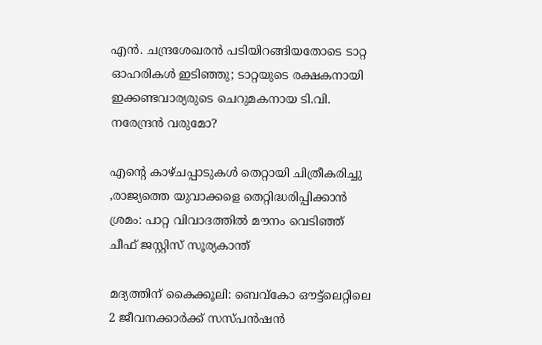എന്‍. ചന്ദ്രശേഖരന്‍ പടിയിറങ്ങിയതോടെ ടാറ്റ ഓഹരികള്‍ ഇടിഞ്ഞു; ടാറ്റയുടെ രക്ഷകനായി ഇക്കണ്ടവാര്യരുടെ ചെറുമകനായ ടി.വി. നരേന്ദ്രന്‍ വരുമോ?

എന്റെ കാഴ്ചപ്പാടുകൾ തെറ്റായി ചിത്രീകരിച്ചു ,രാജ്യത്തെ യുവാക്കളെ തെറ്റിദ്ധരിപ്പിക്കാൻ ശ്രമം: പാറ്റ വിവാദത്തിൽ മൗനം വെടിഞ്ഞ് ചീഫ് ജസ്റ്റിസ് സൂര്യകാന്ത്

മദ്യത്തിന് കൈക്കൂലി: ബെവ്‌കോ ഔട്ട്‌ലെറ്റിലെ 2 ജീവനക്കാര്‍ക്ക് സസ്പന്‍ഷന്‍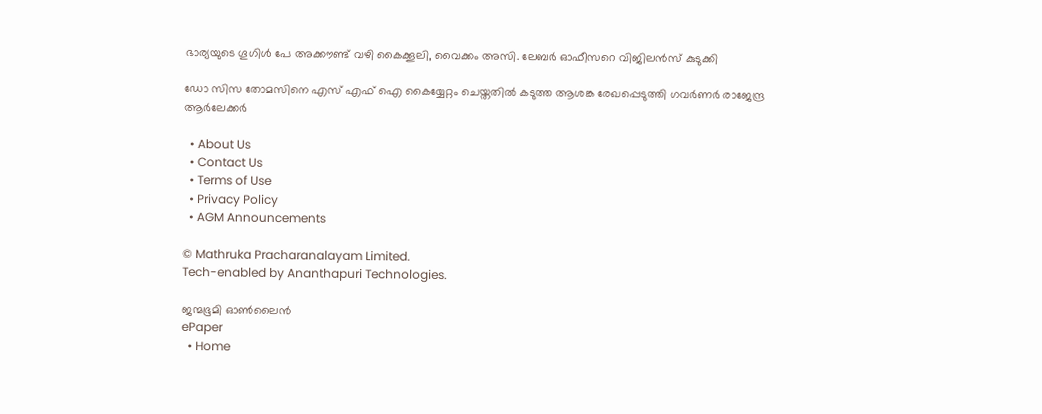ഭാര്യയുടെ ഗൂഗിള്‍ പേ അക്കൗണ്ട് വഴി കൈക്കൂലി, വൈക്കം അസി. ലേബര്‍ ഓഫീസറെ വിജിലന്‍സ് കുടുക്കി

ഡോ സിസ തോമസിനെ എസ് എഫ് ഐ കൈയ്യേറ്റം ചെയ്തതില്‍ കടുത്ത ആശങ്ക രേഖപ്പെടുത്തി ഗവര്‍ണര്‍ രാജേന്ദ്ര ആര്‍ലേക്കര്‍

  • About Us
  • Contact Us
  • Terms of Use
  • Privacy Policy
  • AGM Announcements

© Mathruka Pracharanalayam Limited.
Tech-enabled by Ananthapuri Technologies.

ജന്മഭൂമി ഓണ്‍ലൈന്‍
ePaper
  • Home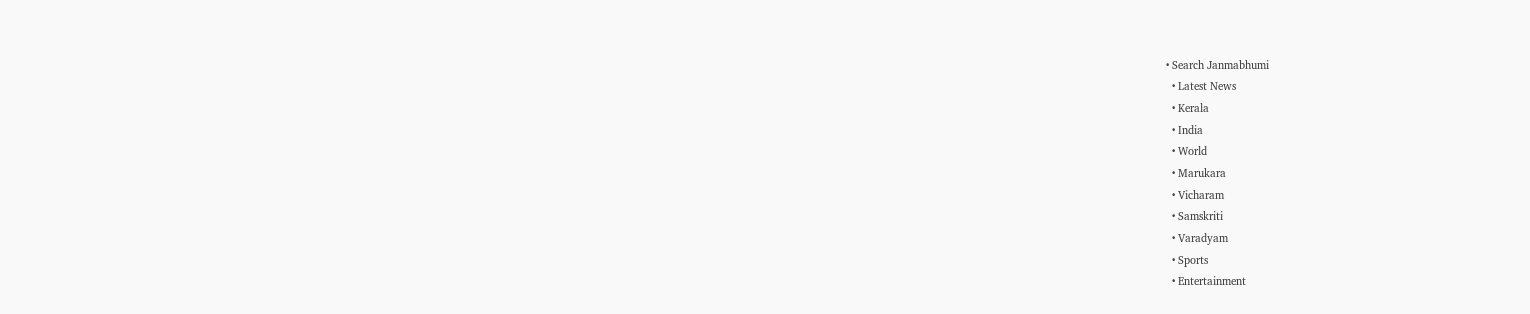• Search Janmabhumi
  • Latest News
  • Kerala
  • India
  • World
  • Marukara
  • Vicharam
  • Samskriti
  • Varadyam
  • Sports
  • Entertainment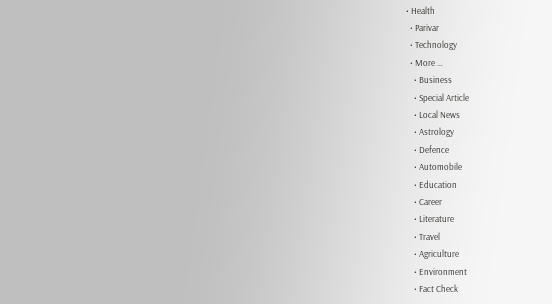• Health
  • Parivar
  • Technology
  • More …
    • Business
    • Special Article
    • Local News
    • Astrology
    • Defence
    • Automobile
    • Education
    • Career
    • Literature
    • Travel
    • Agriculture
    • Environment
    • Fact Check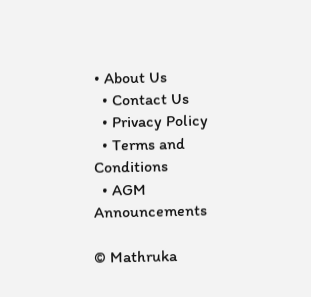• About Us
  • Contact Us
  • Privacy Policy
  • Terms and Conditions
  • AGM Announcements

© Mathruka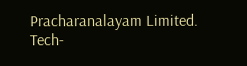Pracharanalayam Limited.
Tech-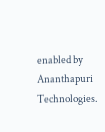enabled by Ananthapuri Technologies.